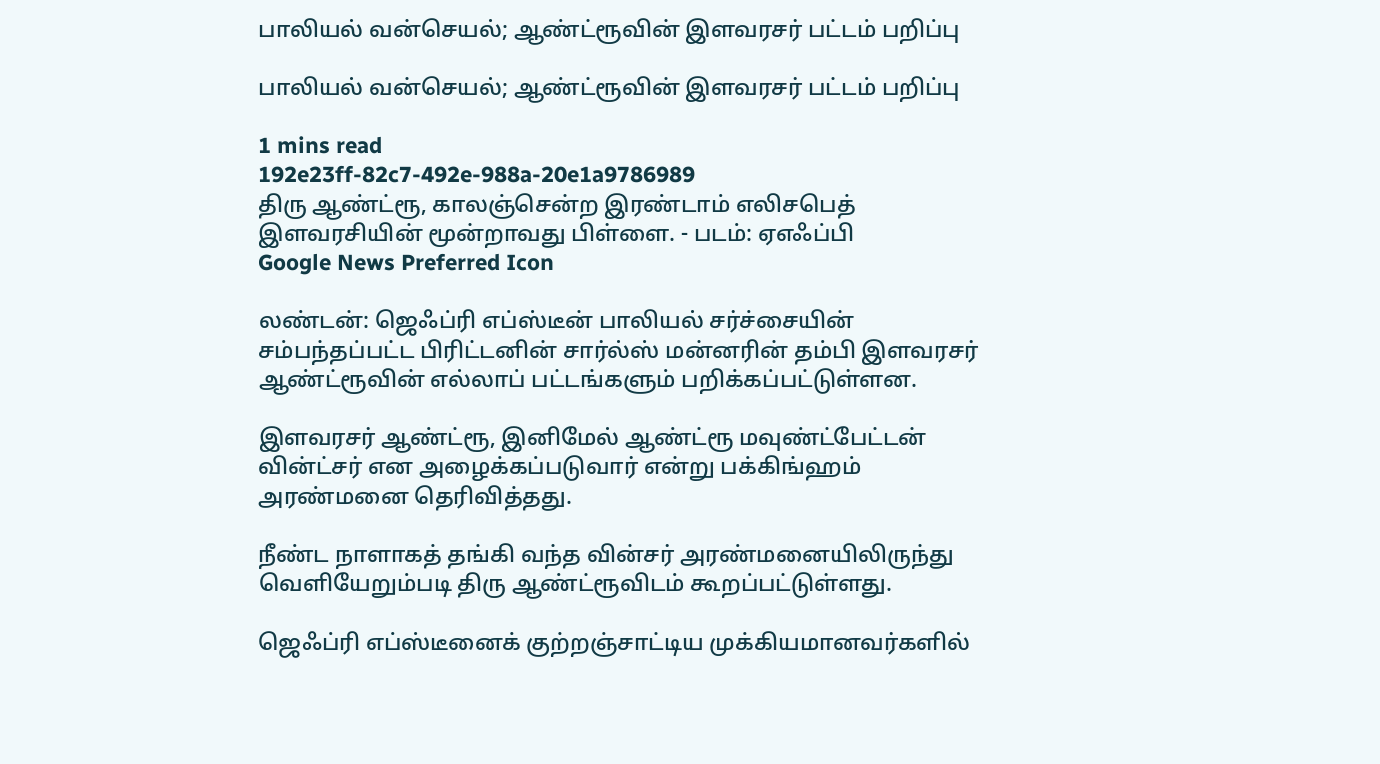பாலியல் வன்செயல்; ஆண்ட்ரூவின் இளவரசர் பட்டம் பறிப்பு

பாலியல் வன்செயல்; ஆண்ட்ரூவின் இளவரசர் பட்டம் பறிப்பு

1 mins read
192e23ff-82c7-492e-988a-20e1a9786989
திரு ஆண்ட்ரூ, காலஞ்சென்ற இரண்டாம் எலிசபெத் இளவரசியின் மூன்றாவது பிள்ளை. - படம்: ஏஎஃப்பி
Google News Preferred Icon

லண்டன்: ஜெஃப்ரி எப்ஸ்டீன் பாலியல் சர்ச்சையின் சம்பந்தப்பட்ட பிரிட்டனின் சார்ல்ஸ் மன்னரின் தம்பி இளவரசர் ஆண்ட்ரூவின் எல்லாப் பட்டங்களும் பறிக்கப்பட்டுள்ளன.

இளவரசர் ஆண்ட்ரூ, இனிமேல் ஆண்ட்ரூ மவுண்ட்பேட்டன் வின்ட்சர் என அழைக்கப்படுவார் என்று பக்கிங்ஹம் அரண்மனை தெரிவித்தது.

நீண்ட நாளாகத் தங்கி வந்த வின்சர் அரண்மனையிலிருந்து வெளியேறும்படி திரு ஆண்ட்ரூவிடம் கூறப்பட்டுள்ளது.

ஜெஃப்ரி எப்ஸ்டீனைக் குற்றஞ்சாட்டிய முக்கியமானவர்களில்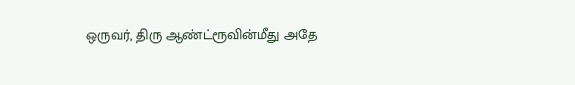ஒருவர், திரு ஆண்ட்ரூவின்மீது அதே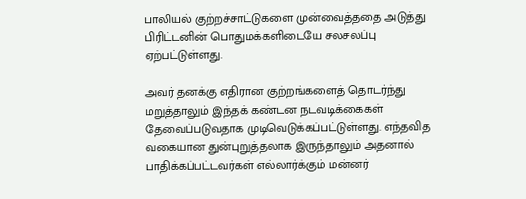பாலியல் குற்றச்சாட்டுகளை முன்வைத்ததை அடுத்து பிரிட்டனின் பொதுமக்களிடையே சலசலப்பு ஏற்பட்டுள்ளது.

அவர் தனக்கு எதிரான குற்றங்களைத் தொடர்ந்து மறுத்தாலும் இந்தக் கண்டன நடவடிக்கைகள் தேவைப்படுவதாக முடிவெடுக்கப்பட்டுள்ளது. எந்தவித வகையான துன்புறுத்தலாக இருந்தாலும் அதனால் பாதிக்கப்பட்டவர்கள் எல்லார்க்கும் மன்னர்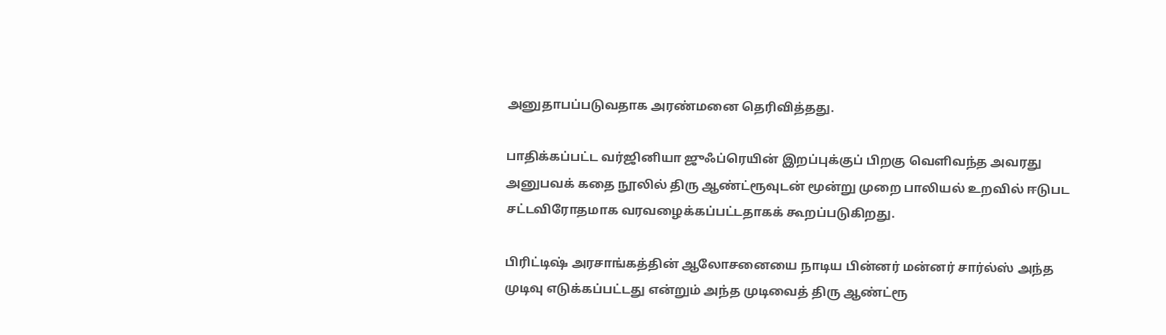அனுதாபப்படுவதாக அரண்மனை தெரிவித்தது.

பாதிக்கப்பட்ட வர்ஜினியா ஜுஃப்ரெயின் இறப்புக்குப் பிறகு வெளிவந்த அவரது அனுபவக் கதை நூலில் திரு ஆண்ட்ரூவுடன் மூன்று முறை பாலியல் உறவில் ஈடுபட சட்டவிரோதமாக வரவழைக்கப்பட்டதாகக் கூறப்படுகிறது.

பிரிட்டிஷ் அரசாங்கத்தின் ஆலோசனையை நாடிய பின்னர் மன்னர் சார்ல்ஸ் அந்த முடிவு எடுக்கப்பட்டது என்றும் அந்த முடிவைத் திரு ஆண்ட்ரூ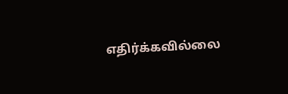எதிர்க்கவில்லை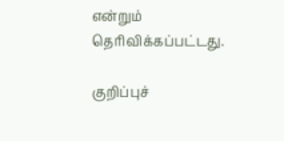என்றும் தெரிவிக்கப்பட்டது.

குறிப்புச்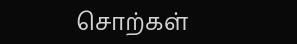சொற்கள்